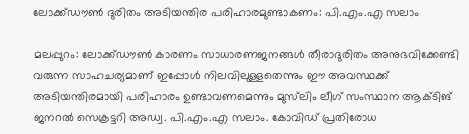ലോക്ക്ഡൗണ്‍ ദുരിതം അടിയന്തിര പരിഹാരമുണ്ടാകണം: പി.എം.എ സലാം

മലപ്പുറം: ലോക്ക്ഡൗണ്‍ കാരണം സാധാരണജനങ്ങള്‍ തീരാദുരിതം അനുഭവിക്കേണ്ടി വരുന്ന സാഹചര്യമാണ് ഇപ്പോള്‍ നിലവിലുള്ളതെന്നും ഈ അവസ്ഥക്ക് അടിയന്തിരമായി പരിഹാരം ഉണ്ടാവണമെന്നും മുസ്‌ലിം ലീഗ് സംസ്ഥാന ആക്ടിങ് ജനറല്‍ സെക്രട്ടറി അഡ്വ. പി.എം.എ സലാം. കോവിഡ് പ്രതിരോധ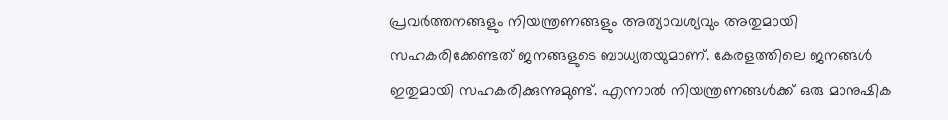പ്രവര്‍ത്തനങ്ങളും നിയന്ത്രണങ്ങളും അത്യാവശ്യവും അതുമായി സഹകരിക്കേണ്ടത് ജനങ്ങളുടെ ബാധ്യതയുമാണ്. കേരളത്തിലെ ജനങ്ങള്‍ ഇതുമായി സഹകരിക്കുന്നുമുണ്ട്. എന്നാല്‍ നിയന്ത്രണങ്ങള്‍ക്ക് ഒരു മാനുഷിക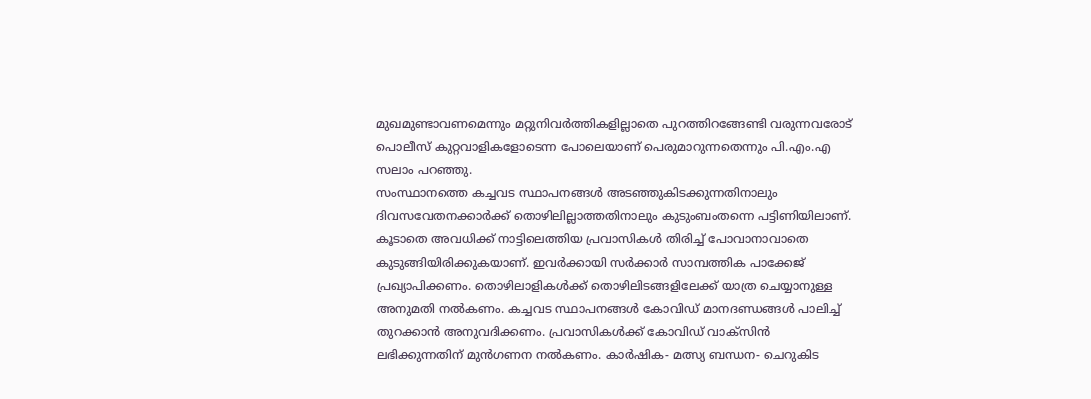മുഖമുണ്ടാവണമെന്നും മറ്റുനിവര്‍ത്തികളില്ലാതെ പുറത്തിറങ്ങേണ്ടി വരുന്നവരോട് പൊലീസ് കുറ്റവാളികളോടെന്ന പോലെയാണ് പെരുമാറുന്നതെന്നും പി.എം.എ സലാം പറഞ്ഞു.
സംസ്ഥാനത്തെ കച്ചവട സ്ഥാപനങ്ങള്‍ അടഞ്ഞുകിടക്കുന്നതിനാലും ദിവസവേതനക്കാര്‍ക്ക് തൊഴിലില്ലാത്തതിനാലും കുടുംബംതന്നെ പട്ടിണിയിലാണ്. കൂടാതെ അവധിക്ക് നാട്ടിലെത്തിയ പ്രവാസികള്‍ തിരിച്ച് പോവാനാവാതെ കുടുങ്ങിയിരിക്കുകയാണ്. ഇവര്‍ക്കായി സര്‍ക്കാര്‍ സാമ്പത്തിക പാക്കേജ് പ്രഖ്യാപിക്കണം. തൊഴിലാളികള്‍ക്ക് തൊഴിലിടങ്ങളിലേക്ക് യാത്ര ചെയ്യാനുള്ള അനുമതി നല്‍കണം. കച്ചവട സ്ഥാപനങ്ങള്‍ കോവിഡ് മാനദണ്ഡങ്ങള്‍ പാലിച്ച് തുറക്കാന്‍ അനുവദിക്കണം. പ്രവാസികള്‍ക്ക് കോവിഡ് വാക്‌സിന്‍ ലഭിക്കുന്നതിന് മുന്‍ഗണന നല്‍കണം. കാര്‍ഷിക- മത്സ്യ ബന്ധന- ചെറുകിട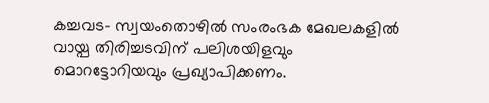കച്ചവട- സ്വയംതൊഴില്‍ സംരംഭക മേഖലകളില്‍ വായ്പ തിരിച്ചടവിന് പലിശയിളവും മൊറട്ടോറിയവും പ്രഖ്യാപിക്കണം.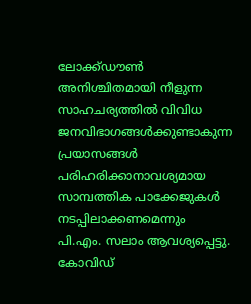ലോക്ക്ഡൗണ്‍ അനിശ്ചിതമായി നീളുന്ന സാഹചര്യത്തില്‍ വിവിധ ജനവിഭാഗങ്ങള്‍ക്കുണ്ടാകുന്ന പ്രയാസങ്ങള്‍ പരിഹരിക്കാനാവശ്യമായ സാമ്പത്തിക പാക്കേജുകള്‍ നടപ്പിലാക്കണമെന്നും പി.എം. സലാം ആവശ്യപ്പെട്ടു.
കോവിഡ്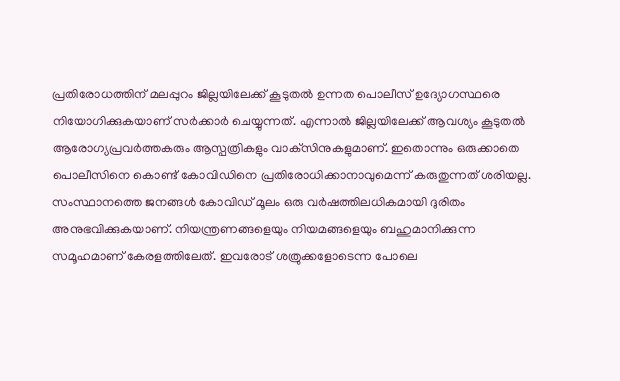പ്രതിരോധത്തിന് മലപ്പുറം ജില്ലയിലേക്ക് കൂടുതല്‍ ഉന്നത പൊലീസ് ഉദ്യോഗസ്ഥരെ നിയോഗിക്കുകയാണ് സര്‍ക്കാര്‍ ചെയ്യുന്നത്. എന്നാല്‍ ജില്ലയിലേക്ക് ആവശ്യം കൂടുതല്‍ ആരോഗ്യപ്രവര്‍ത്തകരും ആസ്പത്രികളും വാക്‌സിനുകളുമാണ്. ഇതൊന്നും ഒരുക്കാതെ പൊലീസിനെ കൊണ്ട് കോവിഡിനെ പ്രതിരോധിക്കാനാവുമെന്ന് കരുതുന്നത് ശരിയല്ല. സംസ്ഥാനത്തെ ജനങ്ങള്‍ കോവിഡ് മൂലം ഒരു വര്‍ഷത്തിലധികമായി ദുരിതം അനുഭവിക്കുകയാണ്. നിയന്ത്രണങ്ങളെയും നിയമങ്ങളെയും ബഹുമാനിക്കുന്ന സമൂഹമാണ് കേരളത്തിലേത്. ഇവരോട് ശത്രുക്കളോടെന്ന പോലെ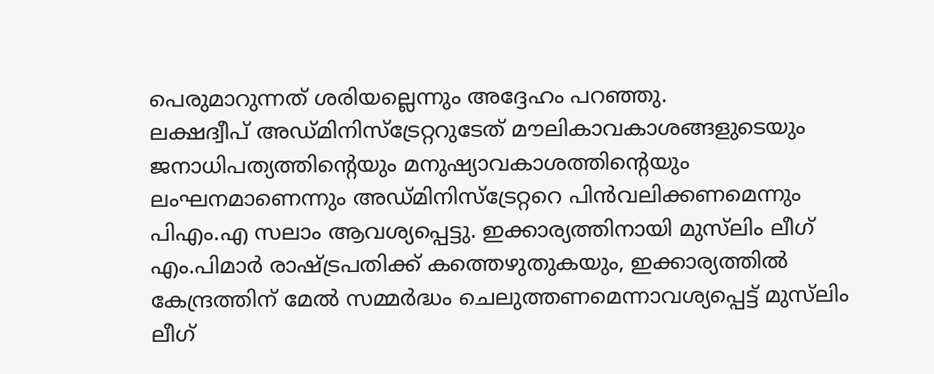പെരുമാറുന്നത് ശരിയല്ലെന്നും അദ്ദേഹം പറഞ്ഞു.
ലക്ഷദ്വീപ് അഡ്മിനിസ്‌ട്രേറ്ററുടേത് മൗലികാവകാശങ്ങളുടെയും ജനാധിപത്യത്തിന്റെയും മനുഷ്യാവകാശത്തിന്റെയും ലംഘനമാണെന്നും അഡ്മിനിസ്‌ട്രേറ്ററെ പിന്‍വലിക്കണമെന്നും പിഎം.എ സലാം ആവശ്യപ്പെട്ടു. ഇക്കാര്യത്തിനായി മുസ്‌ലിം ലീഗ് എം.പിമാര്‍ രാഷ്ട്രപതിക്ക് കത്തെഴുതുകയും, ഇക്കാര്യത്തില്‍ കേന്ദ്രത്തിന് മേല്‍ സമ്മര്‍ദ്ധം ചെലുത്തണമെന്നാവശ്യപ്പെട്ട് മുസ്‌ലിം ലീഗ്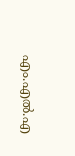എം.എല്‍.എ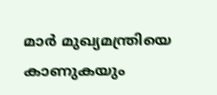മാര്‍ മുഖ്യമന്ത്രിയെ കാണുകയും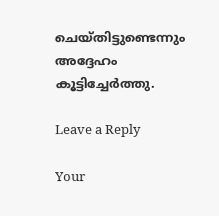ചെയ്തിട്ടുണ്ടെന്നും അദ്ദേഹം കൂട്ടിച്ചേര്‍ത്തു.

Leave a Reply

Your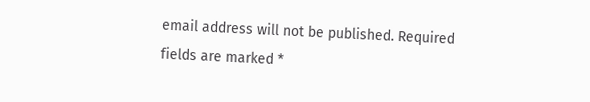email address will not be published. Required fields are marked *